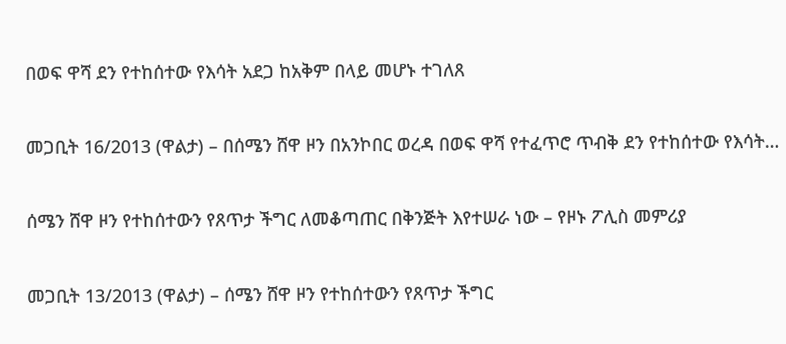በወፍ ዋሻ ደን የተከሰተው የእሳት አደጋ ከአቅም በላይ መሆኑ ተገለጸ

መጋቢት 16/2013 (ዋልታ) – በሰሜን ሸዋ ዞን በአንኮበር ወረዳ በወፍ ዋሻ የተፈጥሮ ጥብቅ ደን የተከሰተው የእሳት…

ሰሜን ሸዋ ዞን የተከሰተውን የጸጥታ ችግር ለመቆጣጠር በቅንጅት እየተሠራ ነው – የዞኑ ፖሊስ መምሪያ

መጋቢት 13/2013 (ዋልታ) – ሰሜን ሸዋ ዞን የተከሰተውን የጸጥታ ችግር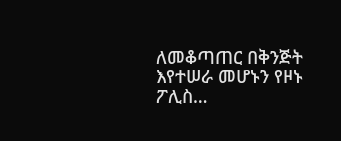ለመቆጣጠር በቅንጅት እየተሠራ መሆኑን የዞኑ ፖሊስ…